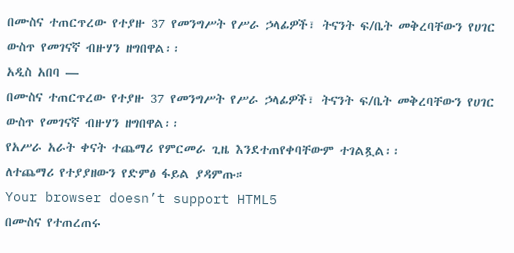በሙስና ተጠርጥረው የተያዙ 37 የመንግሥት የሥራ ኃላፊዎች፣ ትናንት ፍ/ቤት መቅረባቸውን የሀገር ውስጥ የመገናኛ ብዙሃን ዘግበዋል፡፡
አዲስ አበባ —
በሙስና ተጠርጥረው የተያዙ 37 የመንግሥት የሥራ ኃላፊዎች፣ ትናንት ፍ/ቤት መቅረባቸውን የሀገር ውስጥ የመገናኛ ብዙሃን ዘግበዋል፡፡
የአሥራ አራት ቀናት ተጨማሪ የምርመራ ጊዜ እንደተጠየቀባቸውም ተገልጿል፡፡
ለተጨማሪ የተያያዘውን የድምፅ ፋይል ያዳምጡ።
Your browser doesn’t support HTML5
በሙስና የተጠረጠሩ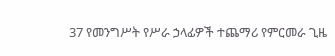37 የመንግሥት የሥራ ኃላፊዎች ተጨማሪ የምርመራ ጊዜ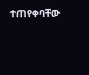ተጠየቀባቸው